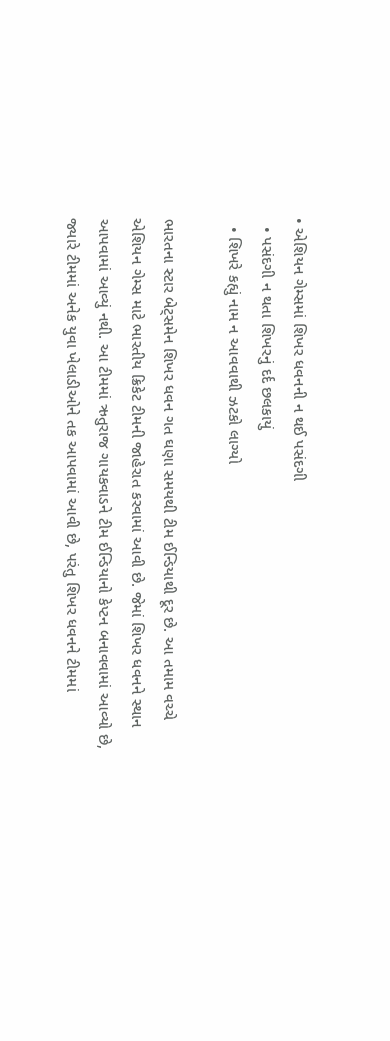• એશિયન ગેમ્સમાં શિખર ધવનની ન થઈ પસંદગી
  • પસંદગી ન થતા શિખરનું દર્દ છલકાયું
  • શિખરે કહ્યું નામ ન આવવાથી ઝટકો લાગ્યો

ભારતના સ્ટાર બેટ્સમેન શિખર ધવન ગત ઘણા સમયથી ટીમ ઈન્ડિયાથી દૂર છે. આ તમામ વચ્ચે એશિયન ગેમ્સ માટે ભારતીય ક્રિકેટ ટીમની જાહેરાત કરવામાં આવી છે. જેમાં શિખર ધવનને સ્થાન આપવામાં આવ્યું નથી. આ ટીમમાં ઋતુરાજ ગાયકવાડને ટીમ ઈન્ડિયાનો કેપ્ટન બનાવવામાં આવ્યો છે, જ્યારે ટીમમાં અનેક યુવા ખેલાડીઓને તક આપવામાં આવી છે, પરંતુ શિખર ધવનને ટીમમાં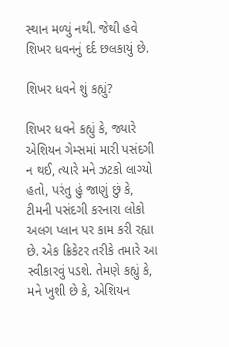સ્થાન મળ્યું નથી. જેથી હવે શિખર ધવનનું દર્દ છલકાયું છે.

શિખર ધવને શું કહ્યું?

શિખર ધવને કહ્યું કે, જ્યારે એશિયન ગેમ્સમાં મારી પસંદગી ન થઈ, ત્યારે મને ઝટકો લાગ્યો હતો, પરંતુ હું જાણું છું કે, ટીમની પસંદગી કરનારા લોકો અલગ પ્લાન પર કામ કરી રહ્યા છે. એક ક્રિકેટર તરીકે તમારે આ સ્વીકારવું પડશે. તેમણે કહ્યું કે, મને ખુશી છે કે, એશિયન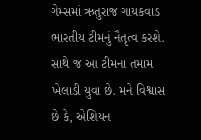ગેમ્સમાં ઋતુરાજ ગાયકવાડ ભારતીય ટીમનું નૈતૃત્વ કરશે. સાથે જ આ ટીમના તમામ ખેલાડી યુવા છે. મને વિશ્વાસ છે કે, એશિયન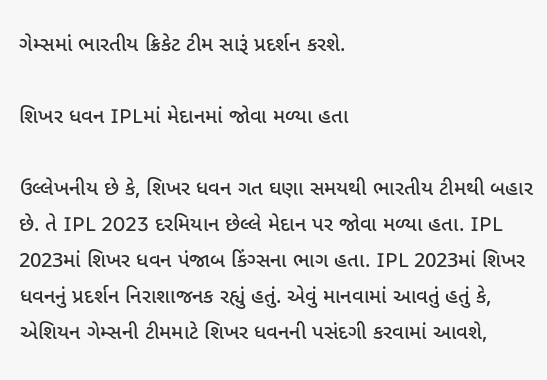ગેમ્સમાં ભારતીય ક્રિકેટ ટીમ સારૂં પ્રદર્શન કરશે.

શિખર ધવન IPLમાં મેદાનમાં જોવા મળ્યા હતા

ઉલ્લેખનીય છે કે, શિખર ધવન ગત ઘણા સમયથી ભારતીય ટીમથી બહાર છે. તે IPL 2023 દરમિયાન છેલ્લે મેદાન પર જોવા મળ્યા હતા. IPL 2023માં શિખર ધવન પંજાબ કિંગ્સના ભાગ હતા. IPL 2023માં શિખર ધવનનું પ્રદર્શન નિરાશાજનક રહ્યું હતું. એવું માનવામાં આવતું હતું કે, એશિયન ગેમ્સની ટીમમાટે શિખર ધવનની પસંદગી કરવામાં આવશે,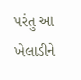પરંતુ આ ખેલાડીને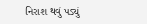નિરાશ થવું પડ્યું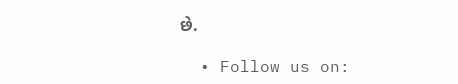છે.

  • Follow us on: